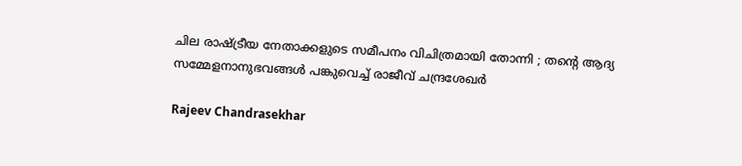ചില രാഷ്ട്രീയ നേതാക്കളുടെ സമീപനം വിചിത്രമായി തോന്നി ; തന്റെ ആദ്യ സമ്മേളനാനുഭവങ്ങള്‍ പങ്കുവെച്ച് രാജീവ് ചന്ദ്രശേഖര്‍

Rajeev Chandrasekhar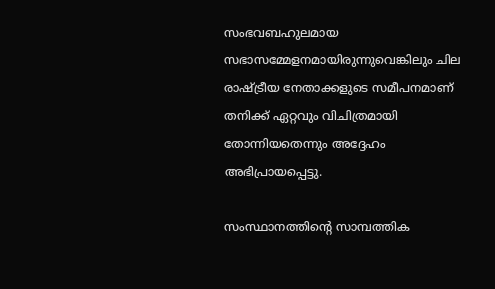സംഭവബഹുലമായ സഭാസമ്മേളനമായിരുന്നുവെങ്കിലും ചില രാഷ്ട്രീയ നേതാക്കളുടെ സമീപനമാണ് തനിക്ക് ഏറ്റവും വിചിത്രമായി തോന്നിയതെന്നും അദ്ദേഹം അഭിപ്രായപ്പെട്ടു.

സംസ്ഥാനത്തിന്റെ സാമ്പത്തിക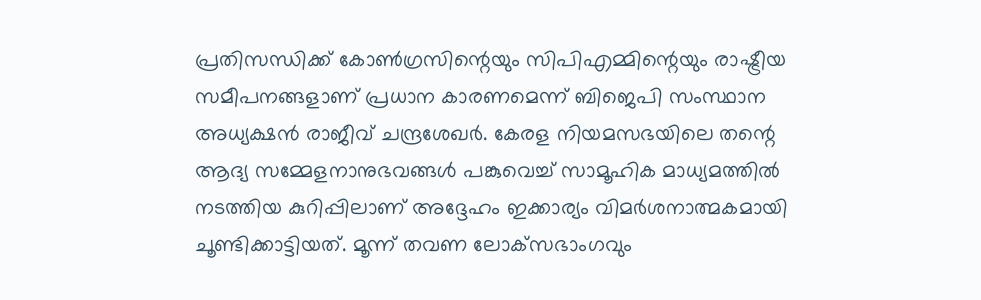പ്രതിസന്ധിക്ക് കോണ്‍ഗ്രസിന്റെയും സിപിഎമ്മിന്റെയും രാഷ്ട്രീയ സമീപനങ്ങളാണ് പ്രധാന കാരണമെന്ന് ബിജെപി സംസ്ഥാന അധ്യക്ഷന്‍ രാജീവ് ചന്ദ്രശേഖര്‍. കേരള നിയമസഭയിലെ തന്റെ ആദ്യ സമ്മേളനാനുഭവങ്ങള്‍ പങ്കുവെച്ച് സാമൂഹിക മാധ്യമത്തില്‍ നടത്തിയ കുറിപ്പിലാണ് അദ്ദേഹം ഇക്കാര്യം വിമര്‍ശനാത്മകമായി ചൂണ്ടിക്കാട്ടിയത്. മൂന്ന് തവണ ലോക്‌സഭാംഗവും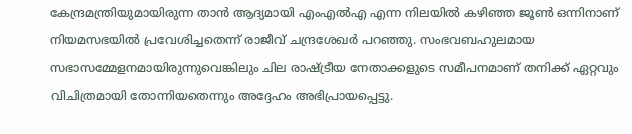കേന്ദ്രമന്ത്രിയുമായിരുന്ന താന്‍ ആദ്യമായി എംഎല്‍എ എന്ന നിലയില്‍ കഴിഞ്ഞ ജൂണ്‍ ഒന്നിനാണ് നിയമസഭയില്‍ പ്രവേശിച്ചതെന്ന് രാജീവ് ചന്ദ്രശേഖര്‍ പറഞ്ഞു. സംഭവബഹുലമായ സഭാസമ്മേളനമായിരുന്നുവെങ്കിലും ചില രാഷ്ട്രീയ നേതാക്കളുടെ സമീപനമാണ് തനിക്ക് ഏറ്റവും വിചിത്രമായി തോന്നിയതെന്നും അദ്ദേഹം അഭിപ്രായപ്പെട്ടു.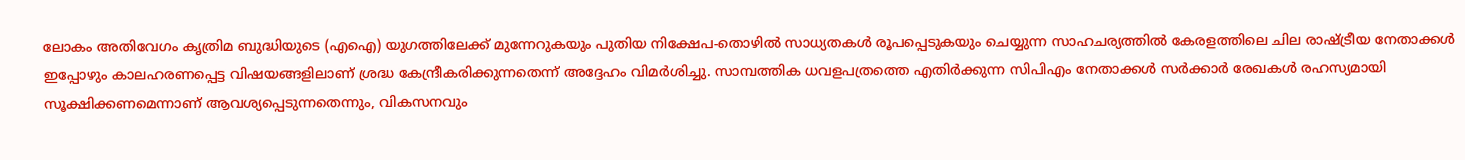ലോകം അതിവേഗം കൃത്രിമ ബുദ്ധിയുടെ (എഐ) യുഗത്തിലേക്ക് മുന്നേറുകയും പുതിയ നിക്ഷേപ-തൊഴില്‍ സാധ്യതകള്‍ രൂപപ്പെടുകയും ചെയ്യുന്ന സാഹചര്യത്തില്‍ കേരളത്തിലെ ചില രാഷ്ട്രീയ നേതാക്കള്‍ ഇപ്പോഴും കാലഹരണപ്പെട്ട വിഷയങ്ങളിലാണ് ശ്രദ്ധ കേന്ദ്രീകരിക്കുന്നതെന്ന് അദ്ദേഹം വിമര്‍ശിച്ചു. സാമ്പത്തിക ധവളപത്രത്തെ എതിര്‍ക്കുന്ന സിപിഎം നേതാക്കള്‍ സര്‍ക്കാര്‍ രേഖകള്‍ രഹസ്യമായി സൂക്ഷിക്കണമെന്നാണ് ആവശ്യപ്പെടുന്നതെന്നും, വികസനവും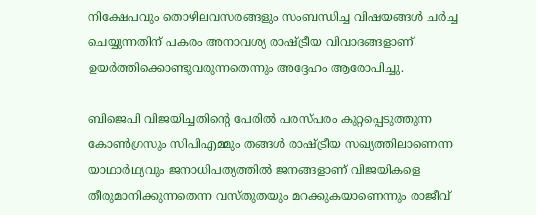നിക്ഷേപവും തൊഴിലവസരങ്ങളും സംബന്ധിച്ച വിഷയങ്ങള്‍ ചര്‍ച്ച ചെയ്യുന്നതിന് പകരം അനാവശ്യ രാഷ്ട്രീയ വിവാദങ്ങളാണ് ഉയര്‍ത്തിക്കൊണ്ടുവരുന്നതെന്നും അദ്ദേഹം ആരോപിച്ചു.

ബിജെപി വിജയിച്ചതിന്റെ പേരില്‍ പരസ്പരം കുറ്റപ്പെടുത്തുന്ന കോണ്‍ഗ്രസും സിപിഎമ്മും തങ്ങള്‍ രാഷ്ട്രീയ സഖ്യത്തിലാണെന്ന യാഥാര്‍ഥ്യവും ജനാധിപത്യത്തില്‍ ജനങ്ങളാണ് വിജയികളെ തീരുമാനിക്കുന്നതെന്ന വസ്തുതയും മറക്കുകയാണെന്നും രാജീവ്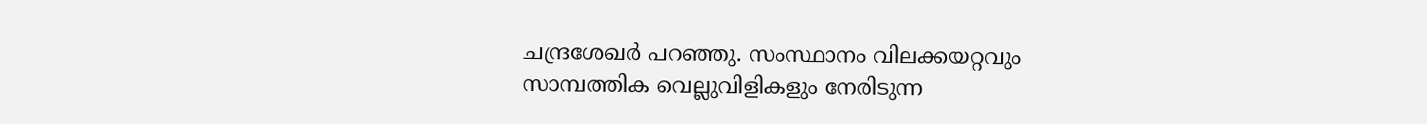ചന്ദ്രശേഖര്‍ പറഞ്ഞു. സംസ്ഥാനം വിലക്കയറ്റവും സാമ്പത്തിക വെല്ലുവിളികളും നേരിടുന്ന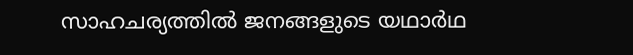സാഹചര്യത്തില്‍ ജനങ്ങളുടെ യഥാര്‍ഥ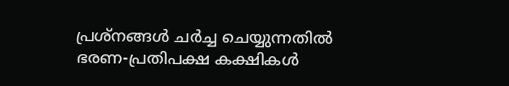പ്രശ്‌നങ്ങള്‍ ചര്‍ച്ച ചെയ്യുന്നതില്‍ ഭരണ-പ്രതിപക്ഷ കക്ഷികള്‍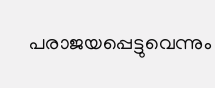പരാജയപ്പെട്ടുവെന്നും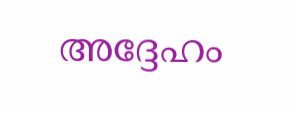അദ്ദേഹം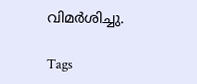വിമര്‍ശിച്ചു.

Tags